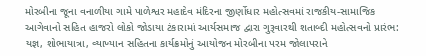મોરબીના જૂના વનાળીયા ગામે પાળેશ્વર મહાદેવ મંદિરના જીર્ણોધાર મહોત્સવમાં રાજકીય-સામાજિક આગેવાનો સહિત હાજરો લોકો જોડાયા ટંકારામાં આર્યસમાજ દ્વારા ગુરૂવારથી શતાબ્દી મહોત્સવનો પ્રારંભ: યજ્ઞ, શોભાયાત્રા, વ્યાખ્યાન સહિતના કાર્યક્રમોનું આયોજન મોરબીના પરમ જોલાપરાને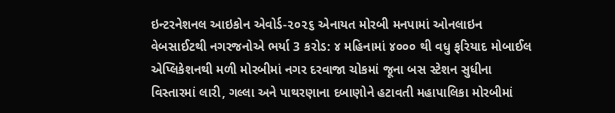ઇન્ટરનેશનલ આઇકોન એવોર્ડ-૨૦૨૬ એનાયત મોરબી મનપામાં ઓનલાઇન વેબસાઈટથી નગરજનોએ ભર્યા 3 કરોડ: ૪ મહિનામાં ૪૦૦૦ થી વધુ ફરિયાદ મોબાઈલ એપ્લિકેશનથી મળી મોરબીમાં નગર દરવાજા ચોકમાં જૂના બસ સ્ટેશન સુધીના વિસ્તારમાં લારી, ગલ્લા અને પાથરણાના દબાણોને હટાવતી મહાપાલિકા મોરબીમાં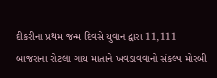દીકરીના પ્રથમ જન્મ દિવસે યુવાન દ્વારા 11,111 બાજરાના રોટલા ગાય માતાને ખવડાવવાનો સંકલ્પ મોરબી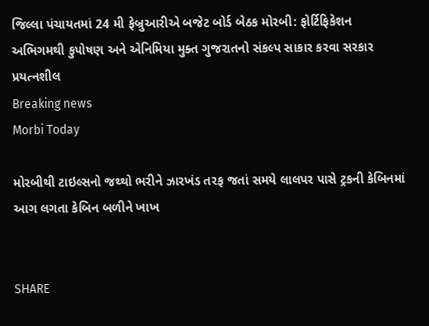જિલ્લા પંચાયતમાં 24 મી ફેબ્રુઆરીએ બજેટ બોર્ડ બેઠક મોરબી: ફોર્ટિફિકેશન અભિગમથી કુપોષણ અને એનિમિયા મુક્ત ગુજરાતનો સંકલ્પ સાકાર કરવા સરકાર પ્રયત્નશીલ
Breaking news
Morbi Today

મોરબીથી ટાઇલ્સનો જથ્થો ભરીને ઝારખંડ તરફ જતાં સમયે લાલપર પાસે ટ્રકની કેબિનમાં આગ લગતા કેબિન બળીને ખાખ


SHARE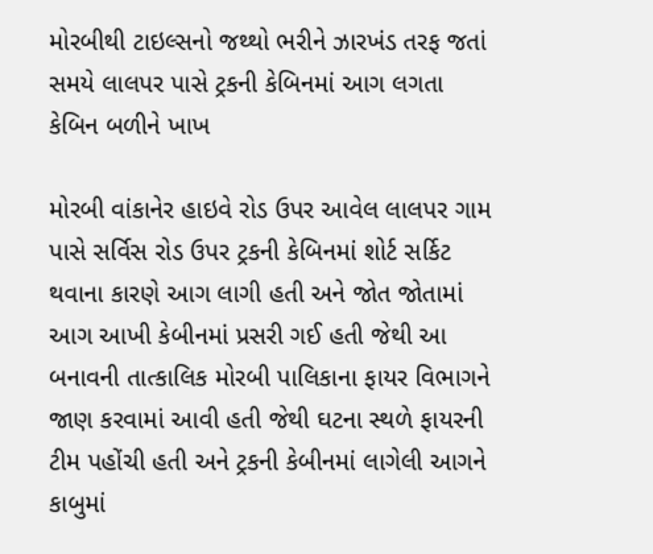મોરબીથી ટાઇલ્સનો જથ્થો ભરીને ઝારખંડ તરફ જતાં સમયે લાલપર પાસે ટ્રકની કેબિનમાં આગ લગતા કેબિન બળીને ખાખ

મોરબી વાંકાનેર હાઇવે રોડ ઉપર આવેલ લાલપર ગામ પાસે સર્વિસ રોડ ઉપર ટ્રકની કેબિનમાં શોર્ટ સર્કિટ થવાના કારણે આગ લાગી હતી અને જોત જોતામાં આગ આખી કેબીનમાં પ્રસરી ગઈ હતી જેથી આ બનાવની તાત્કાલિક મોરબી પાલિકાના ફાયર વિભાગને જાણ કરવામાં આવી હતી જેથી ઘટના સ્થળે ફાયરની ટીમ પહોંચી હતી અને ટ્રકની કેબીનમાં લાગેલી આગને કાબુમાં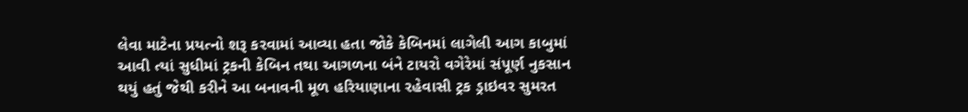લેવા માટેના પ્રયત્નો શરૂ કરવામાં આવ્યા હતા જોકે કેબિનમાં લાગેલી આગ કાબુમાં આવી ત્યાં સુધીમાં ટ્રકની કેબિન તથા આગળના બંને ટાયરો વગેરેમાં સંપૂર્ણ નુકસાન થયું હતું જેથી કરીને આ બનાવની મૂળ હરિયાણાના રહેવાસી ટ્રક ડ્રાઇવર સુમરત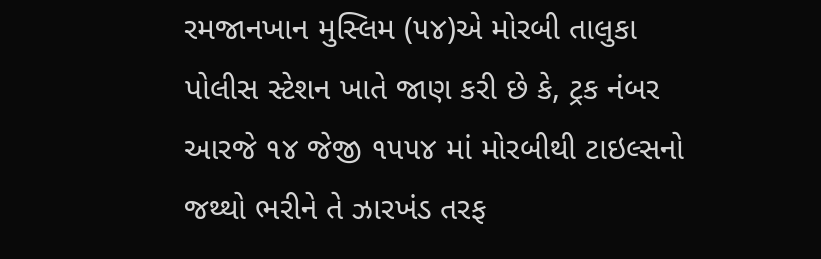રમજાનખાન મુસ્લિમ (૫૪)એ મોરબી તાલુકા પોલીસ સ્ટેશન ખાતે જાણ કરી છે કે, ટ્રક નંબર આરજે ૧૪ જેજી ૧૫૫૪ માં મોરબીથી ટાઇલ્સનો જથ્થો ભરીને તે ઝારખંડ તરફ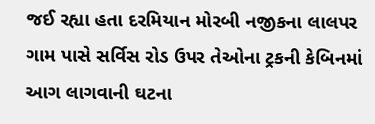જઈ રહ્યા હતા દરમિયાન મોરબી નજીકના લાલપર ગામ પાસે સર્વિસ રોડ ઉપર તેઓના ટ્રકની કેબિનમાં આગ લાગવાની ઘટના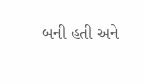બની હતી અને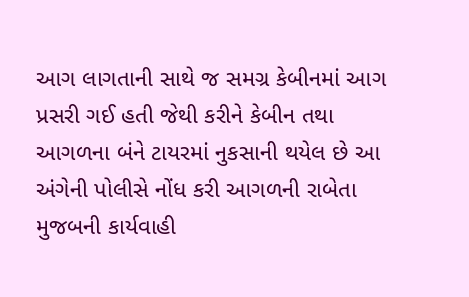આગ લાગતાની સાથે જ સમગ્ર કેબીનમાં આગ પ્રસરી ગઈ હતી જેથી કરીને કેબીન તથા આગળના બંને ટાયરમાં નુકસાની થયેલ છે આ અંગેની પોલીસે નોંધ કરી આગળની રાબેતા મુજબની કાર્યવાહી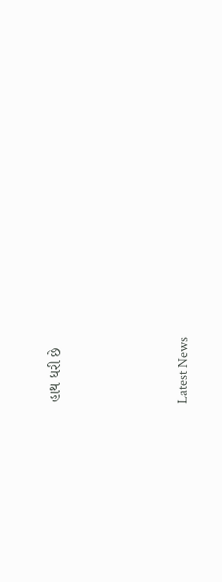હાથ ધરી છે






Latest News